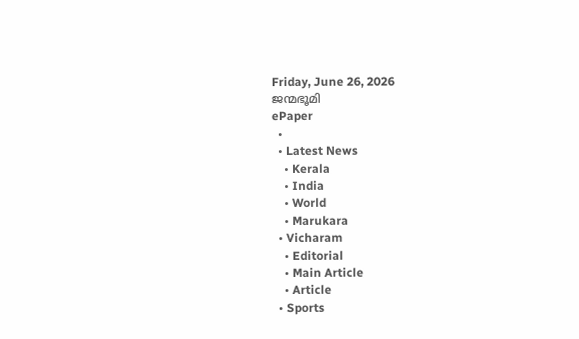Friday, June 26, 2026
ജന്മഭൂമി
ePaper
  •
  • Latest News
    • Kerala
    • India
    • World
    • Marukara
  • Vicharam
    • Editorial
    • Main Article
    • Article
  • Sports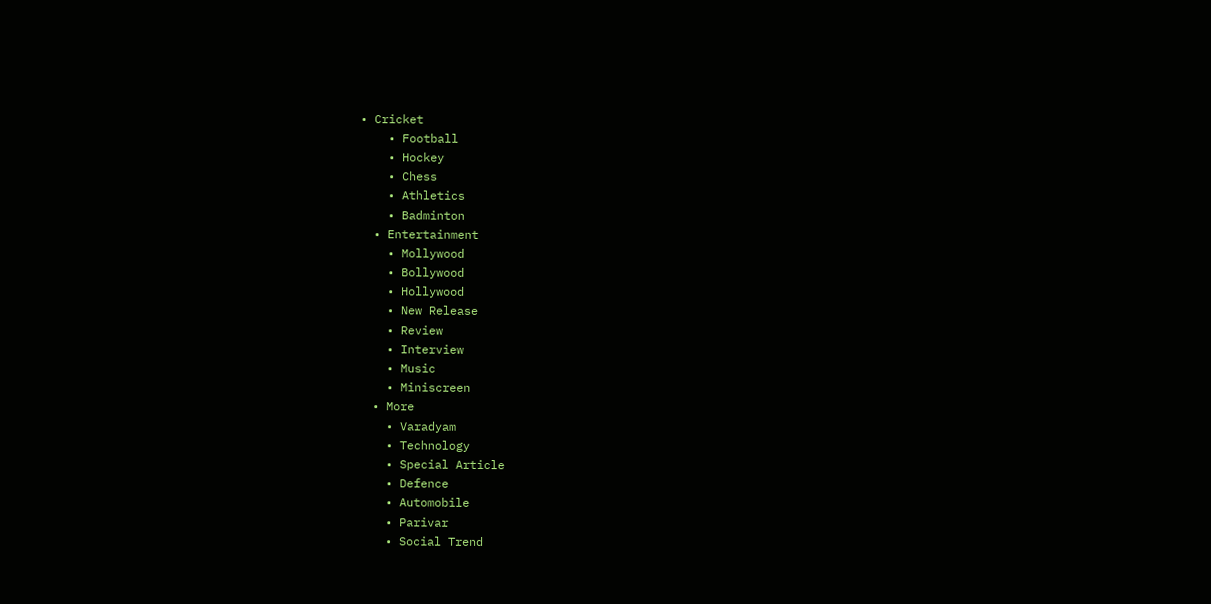• Cricket
    • Football
    • Hockey
    • Chess
    • Athletics
    • Badminton
  • Entertainment
    • Mollywood
    • Bollywood
    • Hollywood
    • New Release
    • Review
    • Interview
    • Music
    • Miniscreen
  • More
    • Varadyam
    • Technology
    • Special Article
    • Defence
    • Automobile
    • Parivar
    • Social Trend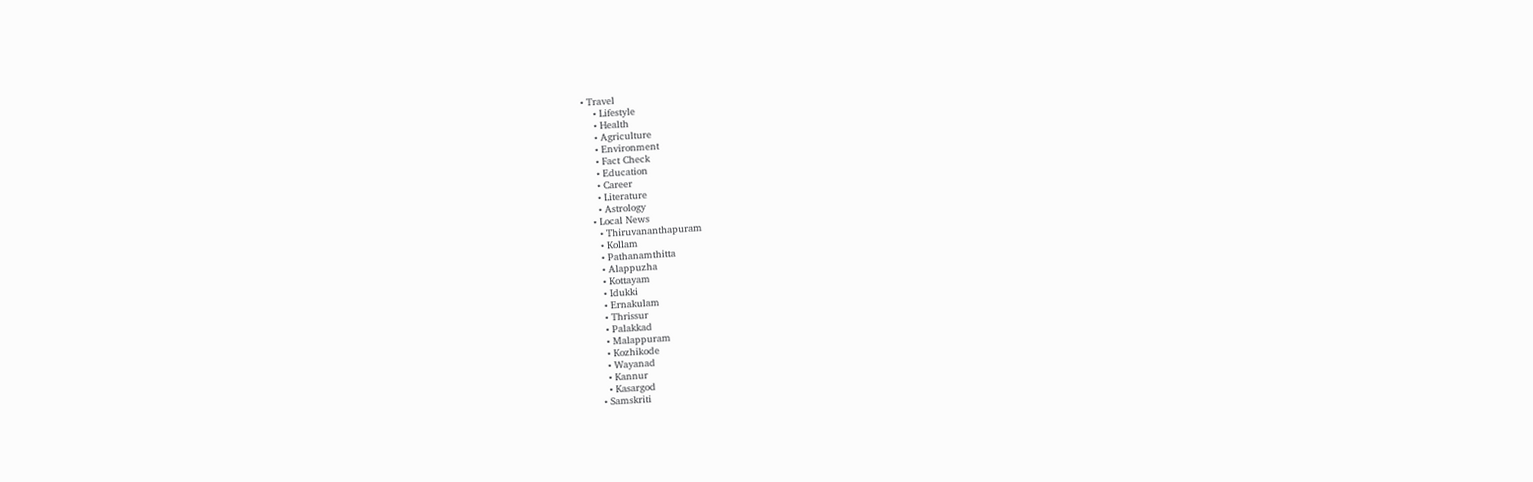• Travel
    • Lifestyle
    • Health
    • Agriculture
    • Environment
    • Fact Check
    • Education
    • Career
    • Literature
    • Astrology
  • Local News
    • Thiruvananthapuram
    • Kollam
    • Pathanamthitta
    • Alappuzha
    • Kottayam
    • Idukki
    • Ernakulam
    • Thrissur
    • Palakkad
    • Malappuram
    • Kozhikode
    • Wayanad
    • Kannur
    • Kasargod
  • Samskriti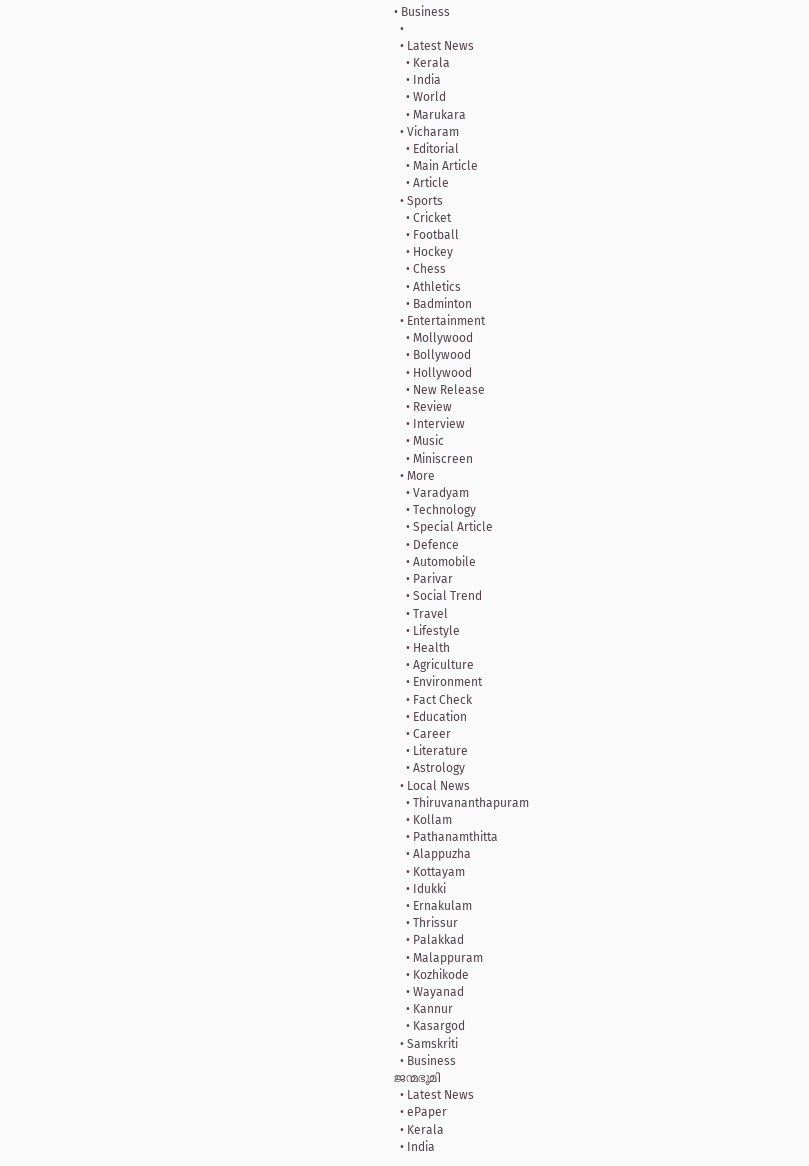• Business
  •
  • Latest News
    • Kerala
    • India
    • World
    • Marukara
  • Vicharam
    • Editorial
    • Main Article
    • Article
  • Sports
    • Cricket
    • Football
    • Hockey
    • Chess
    • Athletics
    • Badminton
  • Entertainment
    • Mollywood
    • Bollywood
    • Hollywood
    • New Release
    • Review
    • Interview
    • Music
    • Miniscreen
  • More
    • Varadyam
    • Technology
    • Special Article
    • Defence
    • Automobile
    • Parivar
    • Social Trend
    • Travel
    • Lifestyle
    • Health
    • Agriculture
    • Environment
    • Fact Check
    • Education
    • Career
    • Literature
    • Astrology
  • Local News
    • Thiruvananthapuram
    • Kollam
    • Pathanamthitta
    • Alappuzha
    • Kottayam
    • Idukki
    • Ernakulam
    • Thrissur
    • Palakkad
    • Malappuram
    • Kozhikode
    • Wayanad
    • Kannur
    • Kasargod
  • Samskriti
  • Business
ജന്മഭൂമി
  • Latest News
  • ePaper
  • Kerala
  • India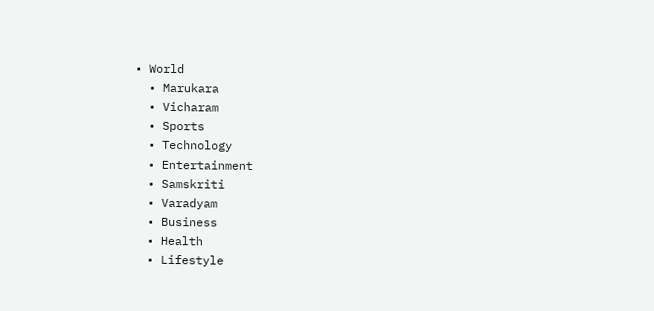• World
  • Marukara
  • Vicharam
  • Sports
  • Technology
  • Entertainment
  • Samskriti
  • Varadyam
  • Business
  • Health
  • Lifestyle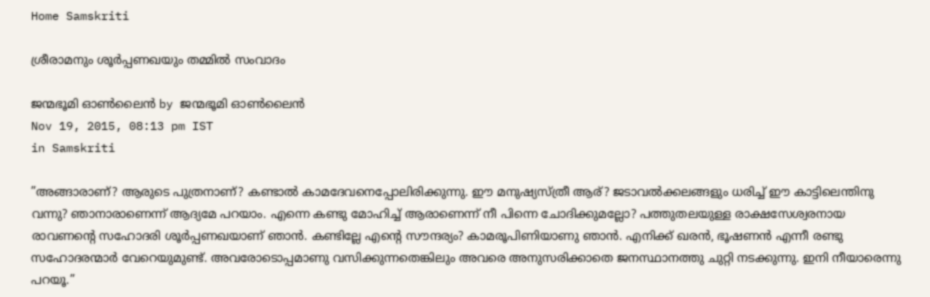Home Samskriti

ശ്രീരാമനും ശൂര്‍പ്പണഖയും തമ്മില്‍ സംവാദം

ജന്മഭൂമി ഓണ്‍ലൈന്‍ by ജന്മഭൂമി ഓണ്‍ലൈന്‍
Nov 19, 2015, 08:13 pm IST
in Samskriti

”അങ്ങാരാണ്? ആരുടെ പുത്രനാണ്? കണ്ടാല്‍ കാമദേവനെപ്പോലിരിക്കുന്നു. ഈ മനുഷ്യസ്ത്രീ ആര്? ജടാവല്‍ക്കലങ്ങളും ധരിച്ച് ഈ കാട്ടിലെന്തിനു വന്നു? ഞാനാരാണെന്ന് ആദ്യമേ പറയാം. എന്നെ കണ്ടു മോഹിച്ച് ആരാണെന്ന് നീ പിന്നെ ചോദിക്കുമല്ലോ? പത്തുതലയുള്ള രാക്ഷസേശ്വരനായ രാവണന്റെ സഹോദരി ശൂര്‍പ്പണഖയാണ് ഞാന്‍. കണ്ടില്ലേ എന്റെ സൗന്ദര്യം? കാമരൂപിണിയാണു ഞാന്‍. എനിക്ക് ഖരന്‍, ഭൂഷണന്‍ എന്നീ രണ്ടു സഹോദരന്മാര്‍ വേറെയുമുണ്ട്. അവരോടൊപ്പമാണു വസിക്കുന്നതെങ്കിലും അവരെ അനുസരിക്കാതെ ജനസ്ഥാനത്തു ചുറ്റി നടക്കുന്നു. ഇനി നീയാരെന്നു പറയൂ.”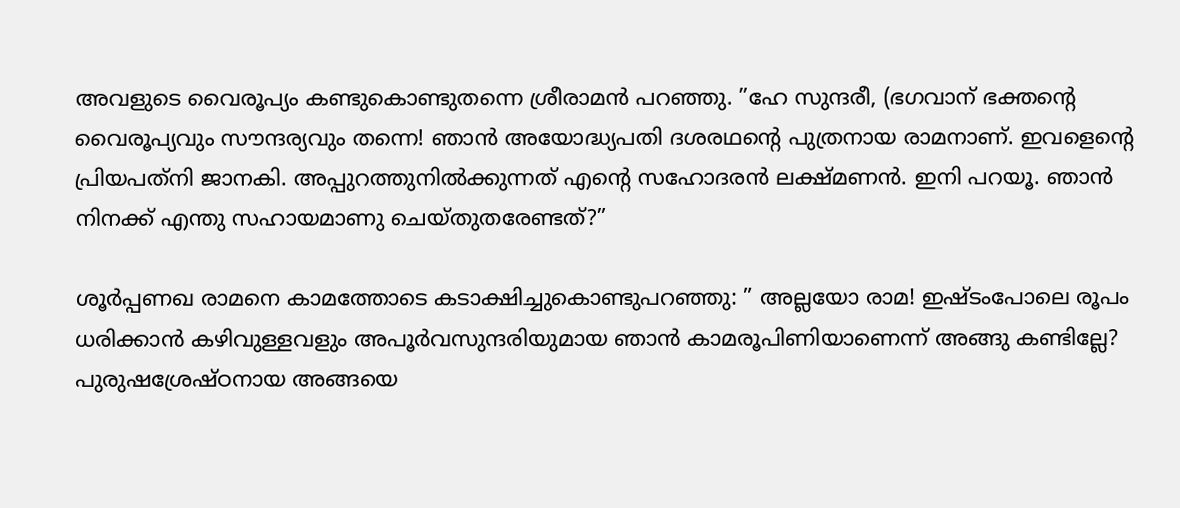അവളുടെ വൈരൂപ്യം കണ്ടുകൊണ്ടുതന്നെ ശ്രീരാമന്‍ പറഞ്ഞു. ”ഹേ സുന്ദരീ, (ഭഗവാന് ഭക്തന്റെ വൈരൂപ്യവും സൗന്ദര്യവും തന്നെ! ഞാന്‍ അയോദ്ധ്യപതി ദശരഥന്റെ പുത്രനായ രാമനാണ്. ഇവളെന്റെ പ്രിയപത്‌നി ജാനകി. അപ്പുറത്തുനില്‍ക്കുന്നത് എന്റെ സഹോദരന്‍ ലക്ഷ്മണന്‍. ഇനി പറയൂ. ഞാന്‍ നിനക്ക് എന്തു സഹായമാണു ചെയ്തുതരേണ്ടത്?”

ശൂര്‍പ്പണഖ രാമനെ കാമത്തോടെ കടാക്ഷിച്ചുകൊണ്ടുപറഞ്ഞു: ” അല്ലയോ രാമ! ഇഷ്ടംപോലെ രൂപം ധരിക്കാന്‍ കഴിവുള്ളവളും അപൂര്‍വസുന്ദരിയുമായ ഞാന്‍ കാമരൂപിണിയാണെന്ന് അങ്ങു കണ്ടില്ലേ? പുരുഷശ്രേഷ്ഠനായ അങ്ങയെ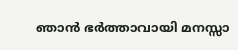ഞാന്‍ ഭര്‍ത്താവായി മനസ്സാ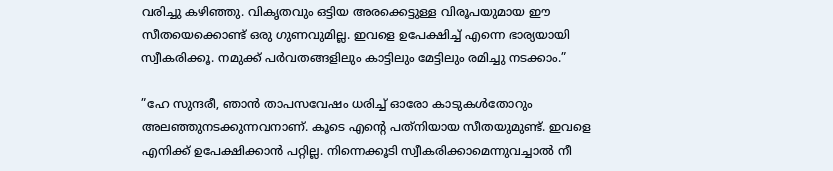വരിച്ചു കഴിഞ്ഞു. വികൃതവും ഒട്ടിയ അരക്കെട്ടുള്ള വിരൂപയുമായ ഈ സീതയെക്കൊണ്ട് ഒരു ഗുണവുമില്ല. ഇവളെ ഉപേക്ഷിച്ച് എന്നെ ഭാര്യയായി സ്വീകരിക്കൂ. നമുക്ക് പര്‍വതങ്ങളിലും കാട്ടിലും മേട്ടിലും രമിച്ചു നടക്കാം.”

”ഹേ സുന്ദരീ, ഞാന്‍ താപസവേഷം ധരിച്ച് ഓരോ കാടുകള്‍തോറും അലഞ്ഞുനടക്കുന്നവനാണ്. കൂടെ എന്റെ പത്‌നിയായ സീതയുമുണ്ട്. ഇവളെ എനിക്ക് ഉപേക്ഷിക്കാന്‍ പറ്റില്ല. നിന്നെക്കൂടി സ്വീകരിക്കാമെന്നുവച്ചാല്‍ നീ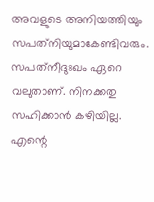അവളുടെ അനിയത്തിയും സപത്‌നിയുമാകേണ്ടിവരും. സപത്‌നീദുഃഖം ഏറെ വലുതാണ്. നിനക്കതു സഹിക്കാന്‍ കഴിയില്ല. എന്റെ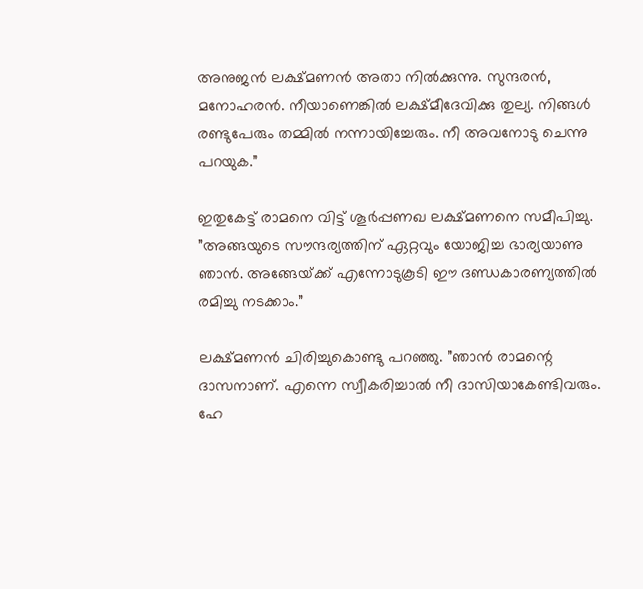അനുജന്‍ ലക്ഷ്മണന്‍ അതാ നില്‍ക്കുന്നു. സുന്ദരന്‍, മനോഹരന്‍. നീയാണെങ്കില്‍ ലക്ഷ്മീദേവിക്കു തുല്യ. നിങ്ങള്‍ രണ്ടുപേരും തമ്മില്‍ നന്നായിച്ചേരും. നീ അവനോടു ചെന്നു പറയുക.”

ഇതുകേട്ട് രാമനെ വിട്ട് ശൂര്‍പ്പണഖ ലക്ഷ്മണനെ സമീപിച്ചു. ”അങ്ങയുടെ സൗന്ദര്യത്തിന് ഏറ്റവും യോജിച്ച ഭാര്യയാണു ഞാന്‍. അങ്ങേയ്‌ക്ക് എന്നോടുകൂടി ഈ ദണ്ഡകാരണ്യത്തില്‍ രമിച്ചു നടക്കാം.”

ലക്ഷ്മണന്‍ ചിരിച്ചുകൊണ്ടു പറഞ്ഞു. ”ഞാന്‍ രാമന്റെ ദാസനാണ്. എന്നെ സ്വീകരിച്ചാല്‍ നീ ദാസിയാകേണ്ടിവരും. ഹേ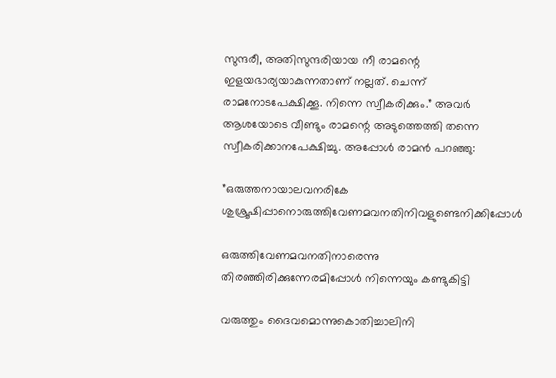സുന്ദരീ, അതിസുന്ദരിയായ നീ രാമന്റെ ഇളയഭാര്യയാകുന്നതാണ് നല്ലത്. ചെന്ന് രാമനോടപേക്ഷിക്കൂ. നിന്നെ സ്വീകരിക്കും.” അവര്‍ ആശയോടെ വീണ്ടും രാമന്റെ അടുത്തെത്തി തന്നെ സ്വീകരിക്കാനപേക്ഷിച്ചു. അപ്പോള്‍ രാമന്‍ പറഞ്ഞു:

”ഒരുത്തനായാലവനരികേ ശുശ്രൂഷിപ്പാനൊരുത്തിവേണമവനതിനിവളുണ്ടെനിക്കിപ്പോള്‍

ഒരുത്തിവേണമവനതിനാരെന്നു തിരഞ്ഞിരിക്കുന്നേരമിപ്പോള്‍ നിന്നെയും കണ്ടുകിട്ടി

വരുത്തും ദൈവമൊന്നുകൊതിച്ചാലിനി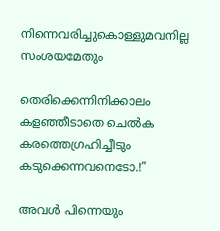നിന്നെവരിച്ചുകൊള്ളുമവനില്ല സംശയമേതും

തെരിക്കെന്നിനിക്കാലം കളഞ്ഞീടാതെ ചെല്‍ക കരത്തെഗ്രഹിച്ചീടും കടുക്കെന്നവനെടോ.!”

അവള്‍ പിന്നെയും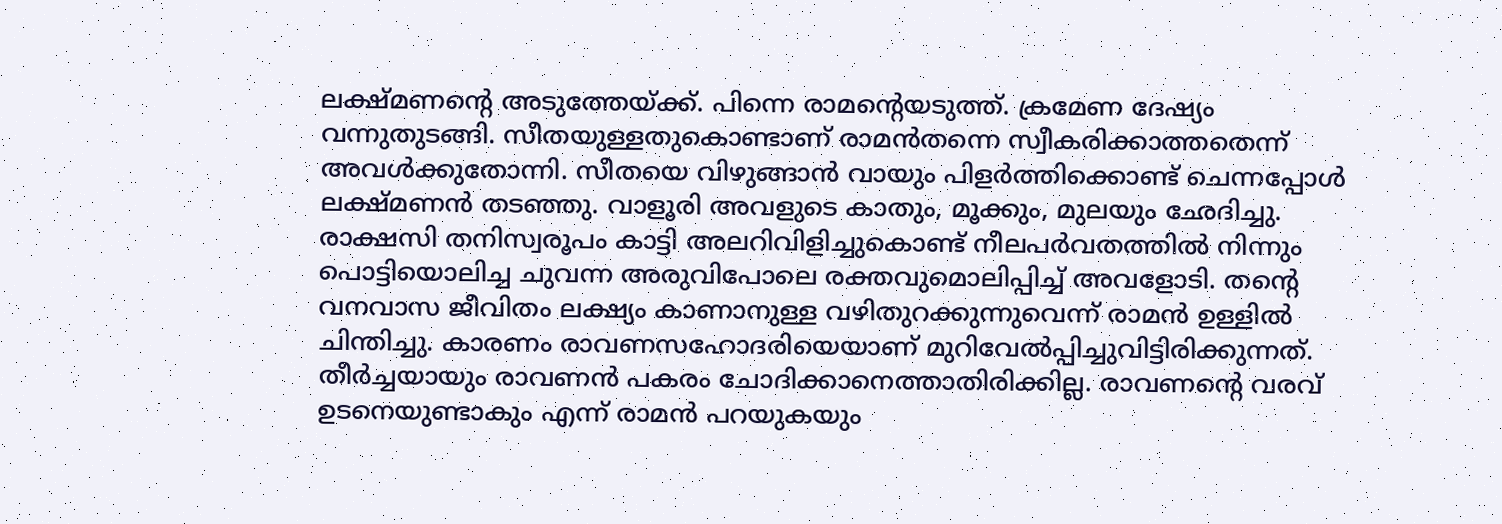ലക്ഷ്മണന്റെ അടുത്തേയ്‌ക്ക്. പിന്നെ രാമന്റെയടുത്ത്. ക്രമേണ ദേഷ്യം വന്നുതുടങ്ങി. സീതയുള്ളതുകൊണ്ടാണ് രാമന്‍തന്നെ സ്വീകരിക്കാത്തതെന്ന് അവള്‍ക്കുതോന്നി. സീതയെ വിഴുങ്ങാന്‍ വായും പിളര്‍ത്തിക്കൊണ്ട് ചെന്നപ്പോള്‍ ലക്ഷ്മണന്‍ തടഞ്ഞു. വാളൂരി അവളുടെ കാതും, മൂക്കും, മുലയും ഛേദിച്ചു. രാക്ഷസി തനിസ്വരൂപം കാട്ടി അലറിവിളിച്ചുകൊണ്ട് നീലപര്‍വതത്തില്‍ നിന്നും പൊട്ടിയൊലിച്ച ചുവന്ന അരുവിപോലെ രക്തവുമൊലിപ്പിച്ച് അവളോടി. തന്റെ വനവാസ ജീവിതം ലക്ഷ്യം കാണാനുള്ള വഴിതുറക്കുന്നുവെന്ന് രാമന്‍ ഉള്ളില്‍ ചിന്തിച്ചു. കാരണം രാവണസഹോദരിയെയാണ് മുറിവേല്‍പ്പിച്ചുവിട്ടിരിക്കുന്നത്. തീര്‍ച്ചയായും രാവണന്‍ പകരം ചോദിക്കാനെത്താതിരിക്കില്ല. രാവണന്റെ വരവ് ഉടനെയുണ്ടാകും എന്ന് രാമന്‍ പറയുകയും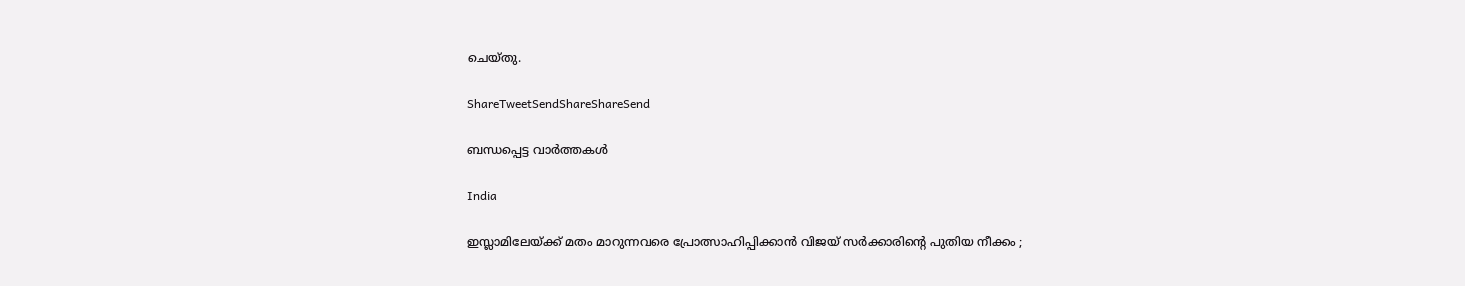ചെയ്തു.

ShareTweetSendShareShareSend

ബന്ധപ്പെട്ട വാര്‍ത്തകള്‍

India

ഇസ്ലാമിലേയ്‌ക്ക് മതം മാറുന്നവരെ പ്രോത്സാഹിപ്പിക്കാൻ വിജയ് സർക്കാരിന്റെ പുതിയ നീക്കം ;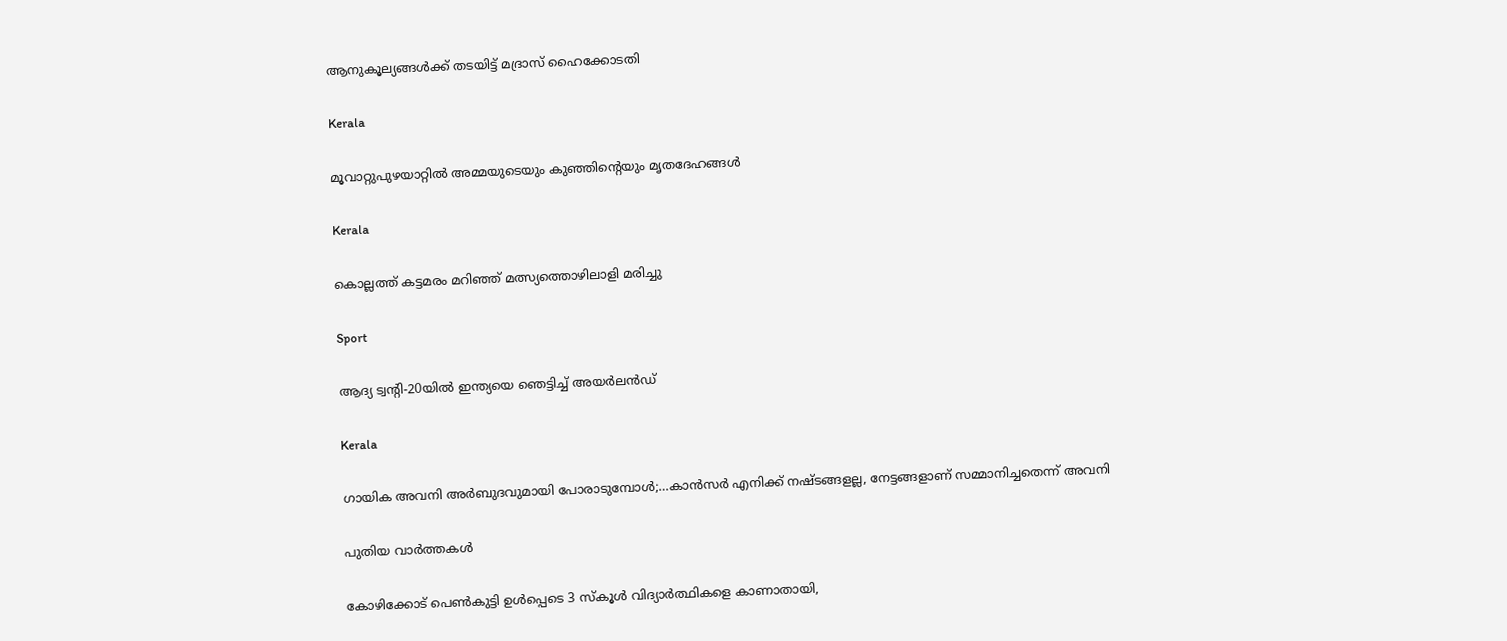ആനുകൂല്യങ്ങൾക്ക് തടയിട്ട് മദ്രാസ് ഹൈക്കോടതി

Kerala

മൂവാറ്റുപുഴയാറ്റില്‍ അമ്മയുടെയും കുഞ്ഞിന്റെയും മൃതദേഹങ്ങള്‍

Kerala

കൊല്ലത്ത് കട്ടമരം മറിഞ്ഞ് മത്സ്യത്തൊഴിലാളി മരിച്ചു

Sport

ആദ്യ ട്വന്റി-20യില്‍ ഇന്ത്യയെ ഞെട്ടിച്ച് അയര്‍ലന്‍ഡ്

Kerala

ഗായിക അവനി അര്‍ബുദവുമായി പോരാടുമ്പോള്‍;…കാൻസർ എനിക്ക് നഷ്ടങ്ങളല്ല, നേട്ടങ്ങളാണ് സമ്മാനിച്ചതെന്ന് അവനി

പുതിയ വാര്‍ത്തകള്‍

കോഴിക്കോട് പെണ്‍കുട്ടി ഉള്‍പ്പെടെ 3 സ്‌കൂള്‍ വിദ്യാര്‍ത്ഥികളെ കാണാതായി,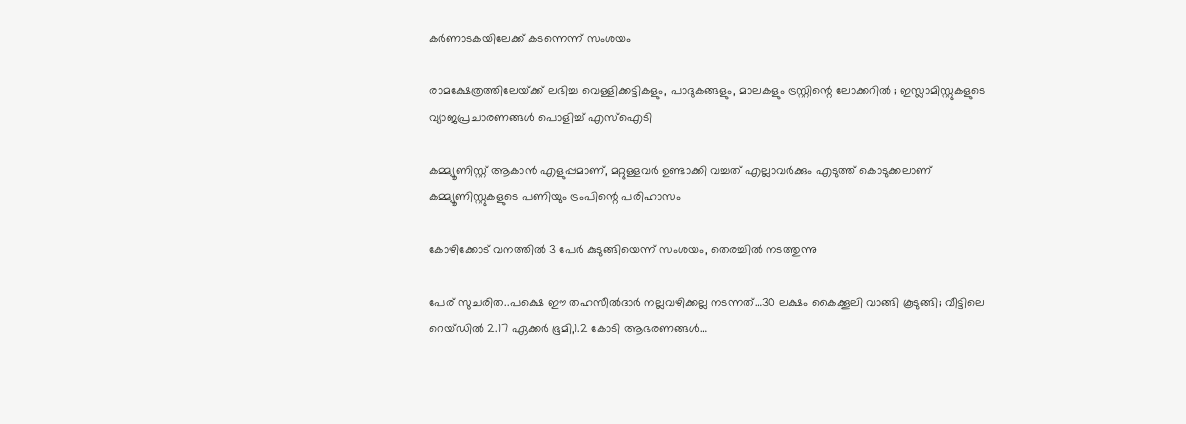കര്‍ണാടകയിലേക്ക് കടന്നെന്ന് സംശയം

രാമക്ഷേത്രത്തിലേയ്‌ക്ക് ലഭിച്ച വെള്ളിക്കട്ടികളും, പാദുകങ്ങളും, മാലകളും ട്രസ്റ്റിന്റെ ലോക്കറിൽ ; ഇസ്ലാമിസ്റ്റുകളുടെ വ്യാജപ്രചാരണങ്ങൾ പൊളിച്ച് എസ്ഐടി

കമ്മ്യൂണിസ്റ്റ് ആകാന്‍ എളുപ്പമാണ്, മറ്റുള്ളവര്‍ ഉണ്ടാക്കി വച്ചത് എല്ലാവര്‍ക്കും എടുത്ത് കൊടുക്കലാണ് കമ്മ്യൂണിസ്റ്റുകളുടെ പണിയും ട്രംപിന്റെ പരിഹാസം

കോഴിക്കോട് വനത്തില്‍ 3 പേര്‍ കുടുങ്ങിയെന്ന് സംശയം, തെരച്ചില്‍ നടത്തുന്നു

പേര് സുചരിത..പക്ഷെ ഈ തഹസീല്‍ദാര്‍ നല്ലവഴിക്കല്ല നടന്നത്…30 ലക്ഷം കൈക്കൂലി വാങ്ങി കൂടുങ്ങി; വീട്ടിലെ റെയ്ഡില്‍ 2.17 ഏക്കർ ഭൂമി,1.2 കോടി ആഭരണങ്ങള്‍…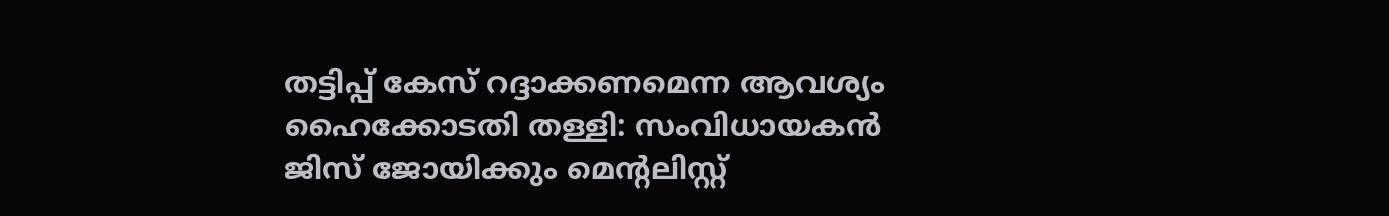തട്ടിപ്പ് കേസ് റദ്ദാക്കണമെന്ന ആവശ്യം ഹൈക്കോടതി തള്ളി: സംവിധായകന്‍ ജിസ് ജോയിക്കും മെന്റലിസ്റ്റ്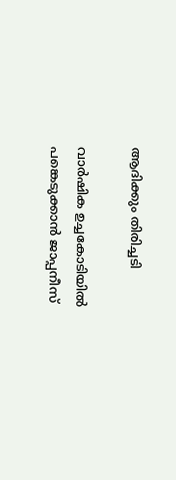ആദിക്കും തിരിച്ചടി

വാർഷിക ഉച്ചകോടിയിൽ പങ്കെടുക്കാൻ ജാപ്പനീസ്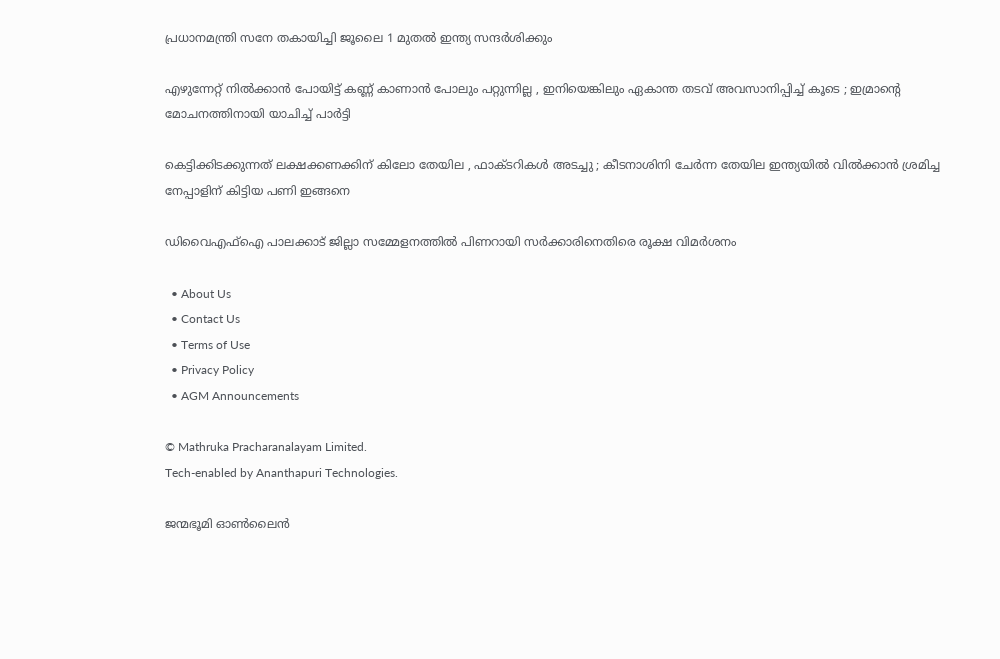പ്രധാനമന്ത്രി സനേ തകായിച്ചി ജൂലൈ 1 മുതൽ ഇന്ത്യ സന്ദർശിക്കും

എഴുന്നേറ്റ് നിൽക്കാൻ പോയിട്ട് കണ്ണ് കാണാൻ പോലും പറ്റുന്നില്ല , ഇനിയെങ്കിലും ഏകാന്ത തടവ് അവസാനിപ്പിച്ച് കൂടെ ; ഇമ്രാന്റെ മോചനത്തിനായി യാചിച്ച് പാർട്ടി

കെട്ടിക്കിടക്കുന്നത് ലക്ഷക്കണക്കിന് കിലോ തേയില , ഫാക്ടറികൾ അടച്ചു ; കീടനാശിനി ചേർന്ന തേയില ഇന്ത്യയിൽ വിൽക്കാൻ ശ്രമിച്ച നേപ്പാളിന് കിട്ടിയ പണി ഇങ്ങനെ

ഡിവൈഎഫ്‌ഐ പാലക്കാട് ജില്ലാ സമ്മേളനത്തില്‍ പിണറായി സര്‍ക്കാരിനെതിരെ രൂക്ഷ വിമര്‍ശനം

  • About Us
  • Contact Us
  • Terms of Use
  • Privacy Policy
  • AGM Announcements

© Mathruka Pracharanalayam Limited.
Tech-enabled by Ananthapuri Technologies.

ജന്മഭൂമി ഓണ്‍ലൈന്‍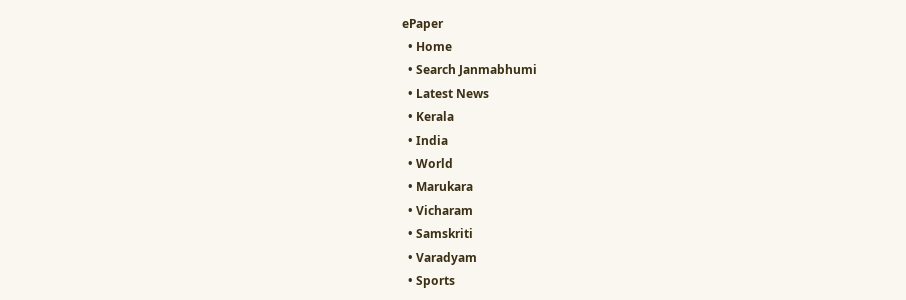ePaper
  • Home
  • Search Janmabhumi
  • Latest News
  • Kerala
  • India
  • World
  • Marukara
  • Vicharam
  • Samskriti
  • Varadyam
  • Sports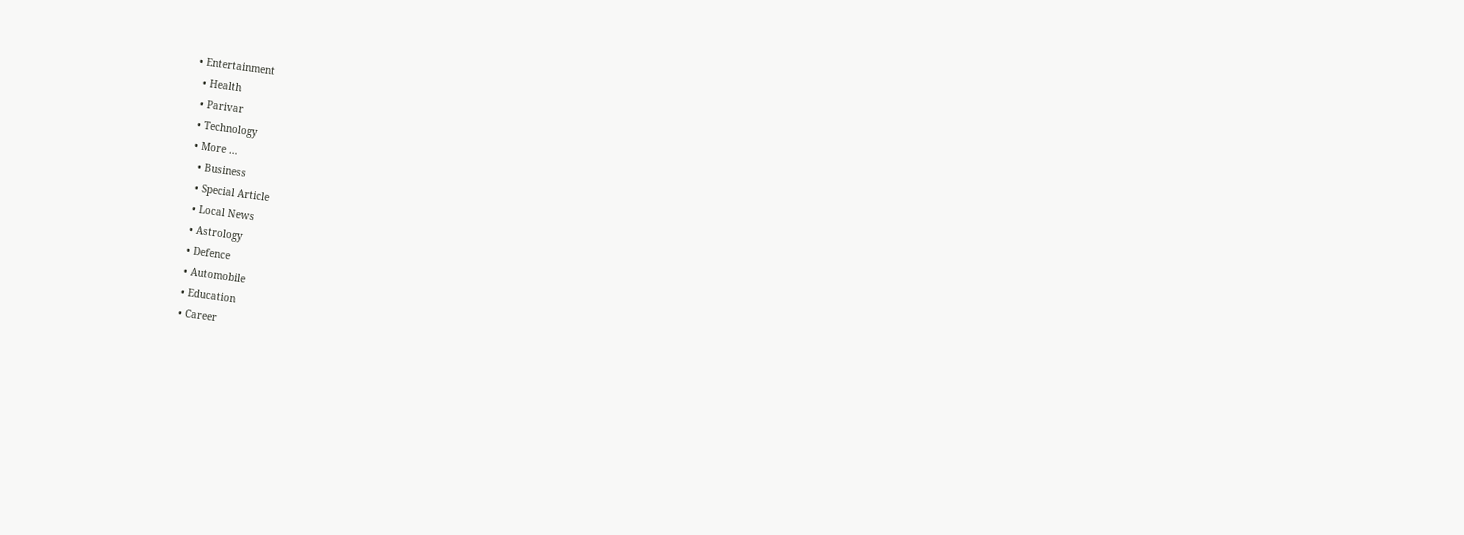• Entertainment
  • Health
  • Parivar
  • Technology
  • More …
    • Business
    • Special Article
    • Local News
    • Astrology
    • Defence
    • Automobile
    • Education
    • Career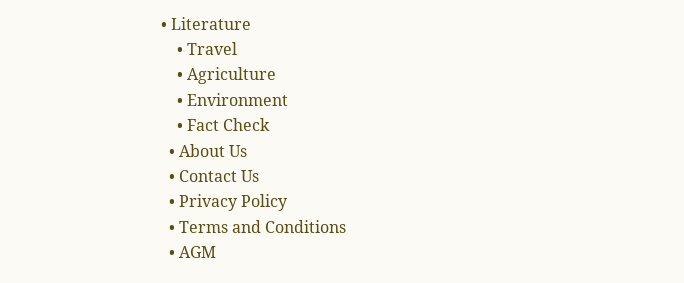• Literature
    • Travel
    • Agriculture
    • Environment
    • Fact Check
  • About Us
  • Contact Us
  • Privacy Policy
  • Terms and Conditions
  • AGM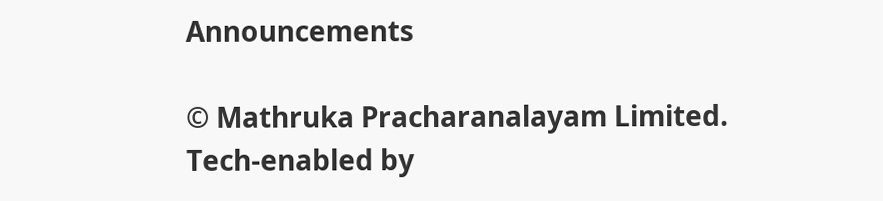Announcements

© Mathruka Pracharanalayam Limited.
Tech-enabled by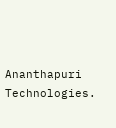Ananthapuri Technologies.